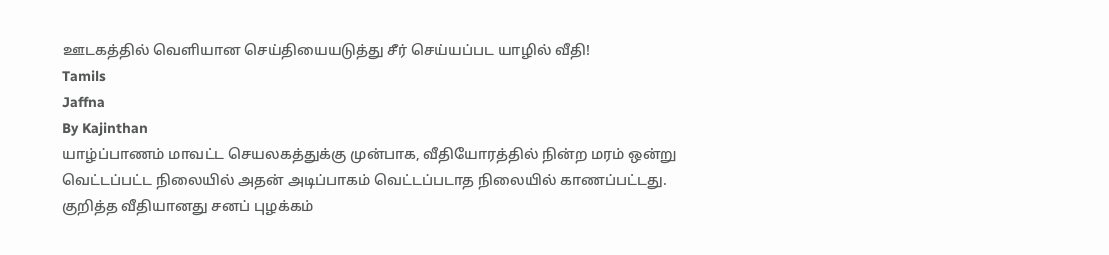ஊடகத்தில் வெளியான செய்தியையடுத்து சீர் செய்யப்பட யாழில் வீதி!
Tamils
Jaffna
By Kajinthan
யாழ்ப்பாணம் மாவட்ட செயலகத்துக்கு முன்பாக, வீதியோரத்தில் நின்ற மரம் ஒன்று வெட்டப்பட்ட நிலையில் அதன் அடிப்பாகம் வெட்டப்படாத நிலையில் காணப்பட்டது.
குறித்த வீதியானது சனப் புழக்கம்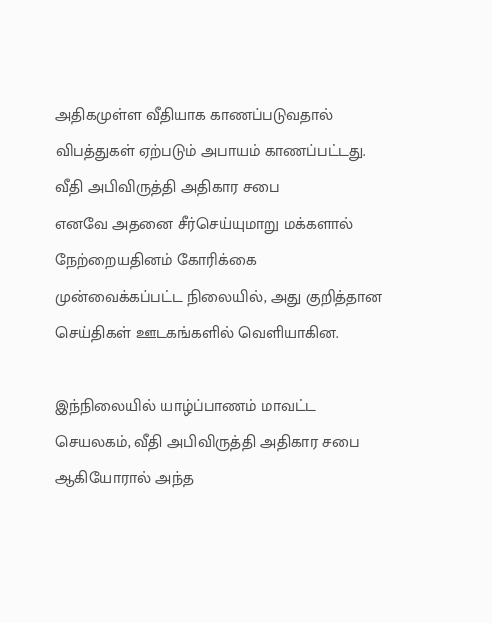அதிகமுள்ள வீதியாக காணப்படுவதால் விபத்துகள் ஏற்படும் அபாயம் காணப்பட்டது.
வீதி அபிவிருத்தி அதிகார சபை
எனவே அதனை சீர்செய்யுமாறு மக்களால் நேற்றையதினம் கோரிக்கை முன்வைக்கப்பட்ட நிலையில், அது குறித்தான செய்திகள் ஊடகங்களில் வெளியாகின.

இந்நிலையில் யாழ்ப்பாணம் மாவட்ட செயலகம், வீதி அபிவிருத்தி அதிகார சபை ஆகியோரால் அந்த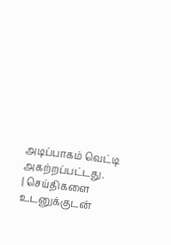அடிப்பாகம் வெட்டி அகற்றப்பட்டது.
| செய்திகளை உடனுக்குடன்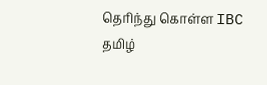தெரிந்து கொள்ள IBC தமிழ்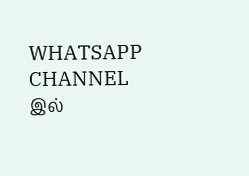WHATSAPP CHANNEL இல்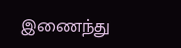இணைந்து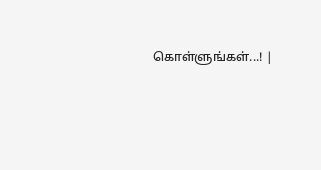கொள்ளுங்கள்...! |